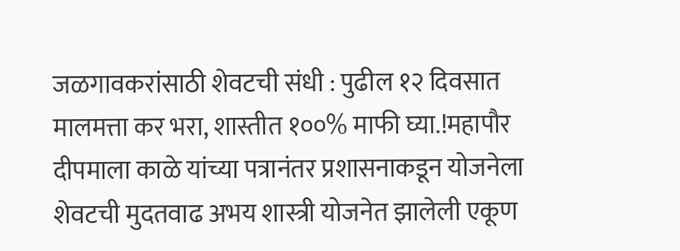जळगावकरांसाठी शेवटची संधी : पुढील १२ दिवसात मालमत्ता कर भरा, शास्तीत १००% माफी घ्या.!महापौर दीपमाला काळे यांच्या पत्रानंतर प्रशासनाकडून योजनेला शेवटची मुदतवाढ अभय शास्त्री योजनेत झालेली एकूण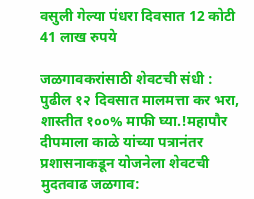वसुली गेल्या पंधरा दिवसात 12 कोटी 41 लाख रुपये

जळगावकरांसाठी शेवटची संधी : पुढील १२ दिवसात मालमत्ता कर भरा, शास्तीत १००% माफी घ्या.!महापौर दीपमाला काळे यांच्या पत्रानंतर प्रशासनाकडून योजनेला शेवटची मुदतवाढ जळगाव: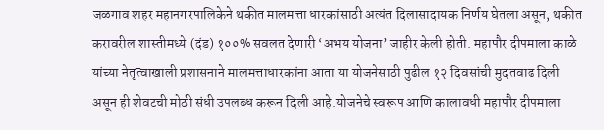जळगाव शहर महानगरपालिकेने थकीत मालमत्ता धारकांसाठी अत्यंत दिलासादायक निर्णय घेतला असून, थकीत करावरील शास्तीमध्ये (दंड) १००% सवलत देणारी ‘अभय योजना’ जाहीर केली होती. महापौर दीपमाला काळे यांच्या नेतृत्वाखाली प्रशासनाने मालमत्ताधारकांना आता या योजनेसाठी पुढील १२ दिवसांची मुदतवाढ दिली असून ही शेवटची मोठी संधी उपलब्ध करून दिली आहे.योजनेचे स्वरूप आणि कालावधी महापौर दीपमाला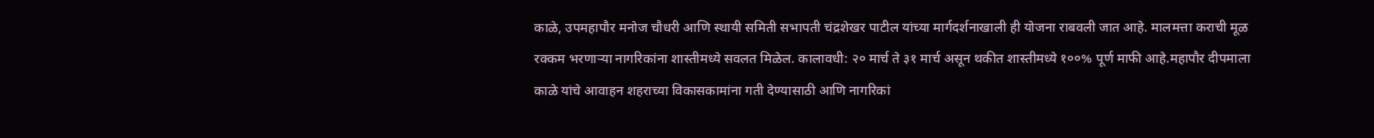काळे, उपमहापौर मनोज चौधरी आणि स्थायी समिती सभापती चंद्रशेखर पाटील यांच्या मार्गदर्शनाखाली ही योजना राबवली जात आहे. मालमत्ता कराची मूळ रक्कम भरणाऱ्या नागरिकांना शास्तीमध्ये सवलत मिळेल. कालावधी: २० मार्च ते ३१ मार्च असून थकीत शास्तीमध्ये १००% पूर्ण माफी आहे.महापौर दीपमाला काळे यांचे आवाहन शहराच्या विकासकामांना गती देण्यासाठी आणि नागरिकां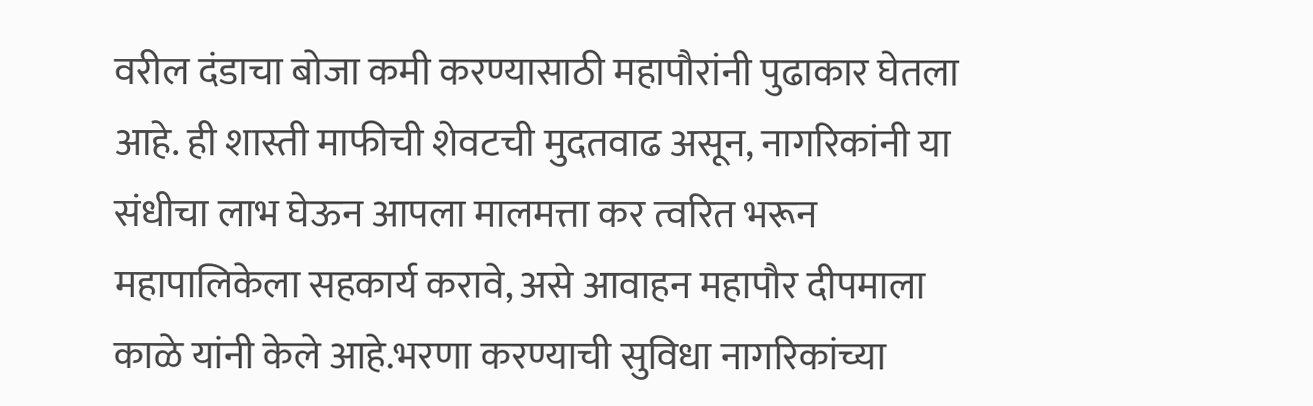वरील दंडाचा बोजा कमी करण्यासाठी महापौरांनी पुढाकार घेतला आहे. ही शास्ती माफीची शेवटची मुदतवाढ असून, नागरिकांनी या संधीचा लाभ घेऊन आपला मालमत्ता कर त्वरित भरून महापालिकेला सहकार्य करावे, असे आवाहन महापौर दीपमाला काळे यांनी केले आहे.भरणा करण्याची सुविधा नागरिकांच्या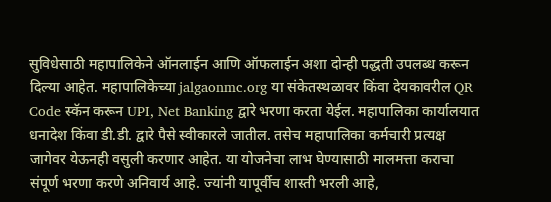सुविधेसाठी महापालिकेने ऑनलाईन आणि ऑफलाईन अशा दोन्ही पद्धती उपलब्ध करून दिल्या आहेत. महापालिकेच्या jalgaonmc.org या संकेतस्थळावर किंवा देयकावरील QR Code स्कॅन करून UPI, Net Banking द्वारे भरणा करता येईल. महापालिका कार्यालयात धनादेश किंवा डी.डी. द्वारे पैसे स्वीकारले जातील. तसेच महापालिका कर्मचारी प्रत्यक्ष जागेवर येऊनही वसुली करणार आहेत. या योजनेचा लाभ घेण्यासाठी मालमत्ता कराचा संपूर्ण भरणा करणे अनिवार्य आहे. ज्यांनी यापूर्वीच शास्ती भरली आहे,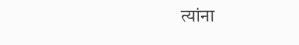त्यांना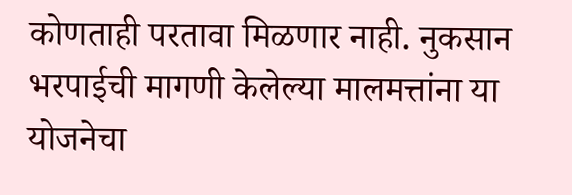कोणताही परतावा मिळणार नाही. नुकसान भरपाईची मागणी केलेल्या मालमत्तांना या योजनेचा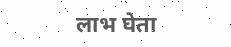लाभ घेता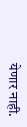येणार नाही.